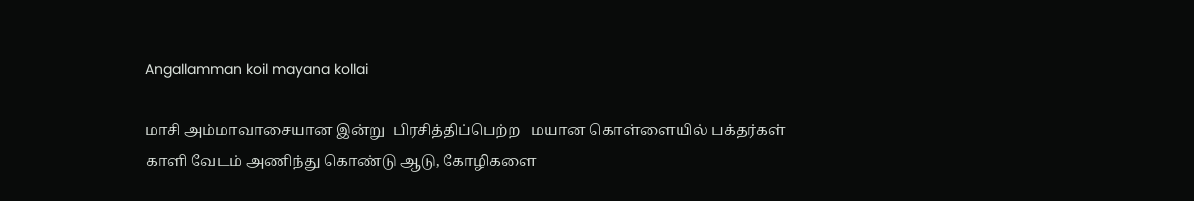Angallamman koil mayana kollai

மாசி அம்மாவாசையான இன்று  பிரசித்திப்பெற்ற   மயான கொள்ளையில் பக்தர்கள் காளி வேடம் அணிந்து கொண்டு ஆடு, கோழிகளை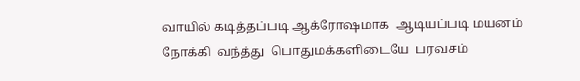வாயில் கடித்தப்படி ஆக்ரோஷமாக  ஆடியப்படி மயனம் நோக்கி  வந்த்து  பொதுமக்களிடையே  பரவசம்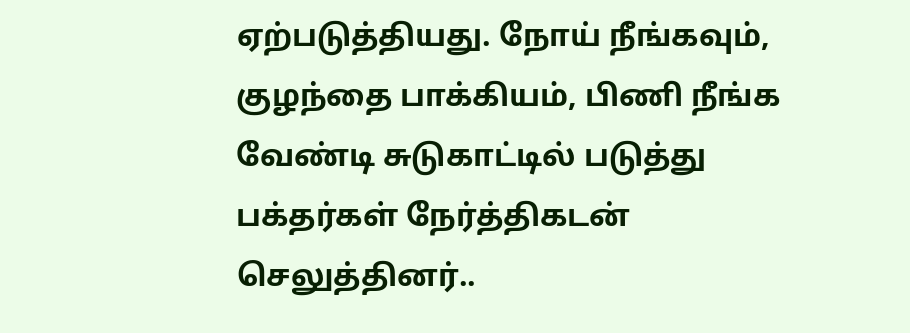ஏற்படுத்தியது. நோய் நீங்கவும், குழந்தை பாக்கியம், பிணி நீங்க வேண்டி சுடுகாட்டில் படுத்து பக்தர்கள் நேர்த்திகடன் செலுத்தினர்..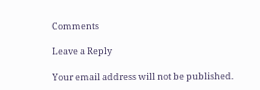Comments

Leave a Reply

Your email address will not be published.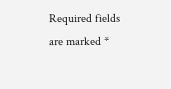Required fields are marked *